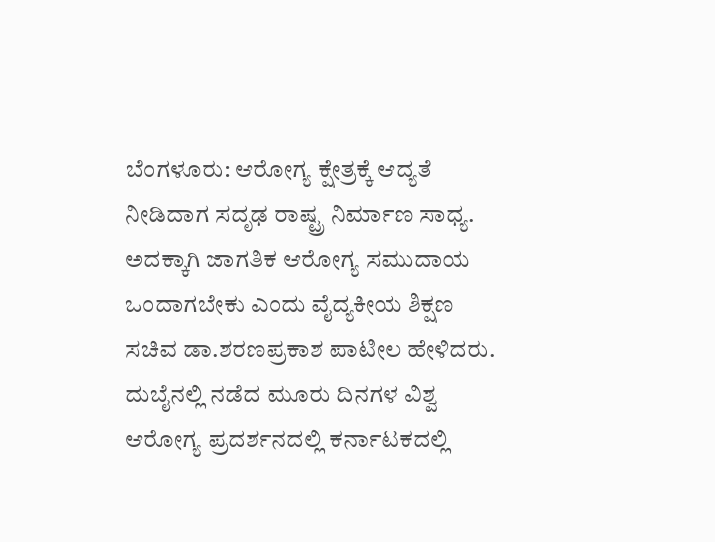ಬೆಂಗಳೂರು: ಆರೋಗ್ಯ ಕ್ಷೇತ್ರಕ್ಕೆ ಆದ್ಯತೆ ನೀಡಿದಾಗ ಸದೃಢ ರಾಷ್ಟ್ರ ನಿರ್ಮಾಣ ಸಾಧ್ಯ. ಅದಕ್ಕಾಗಿ ಜಾಗತಿಕ ಆರೋಗ್ಯ ಸಮುದಾಯ ಒಂದಾಗಬೇಕು ಎಂದು ವೈದ್ಯಕೀಯ ಶಿಕ್ಷಣ ಸಚಿವ ಡಾ.ಶರಣಪ್ರಕಾಶ ಪಾಟೀಲ ಹೇಳಿದರು.
ದುಬೈನಲ್ಲಿ ನಡೆದ ಮೂರು ದಿನಗಳ ವಿಶ್ವ ಆರೋಗ್ಯ ಪ್ರದರ್ಶನದಲ್ಲಿ ಕರ್ನಾಟಕದಲ್ಲಿ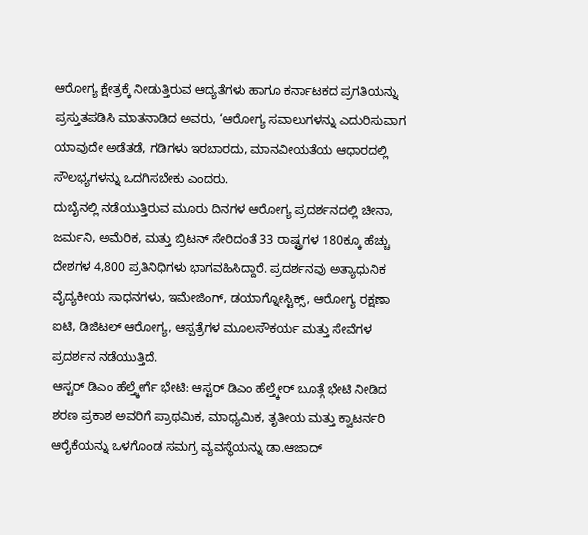ಆರೋಗ್ಯ ಕ್ಷೇತ್ರಕ್ಕೆ ನೀಡುತ್ತಿರುವ ಆದ್ಯತೆಗಳು ಹಾಗೂ ಕರ್ನಾಟಕದ ಪ್ರಗತಿಯನ್ನು ಪ್ರಸ್ತುತಪಡಿಸಿ ಮಾತನಾಡಿದ ಅವರು, ‘ಆರೋಗ್ಯ ಸವಾಲುಗಳನ್ನು ಎದುರಿಸುವಾಗ ಯಾವುದೇ ಅಡೆತಡೆ, ಗಡಿಗಳು ಇರಬಾರದು, ಮಾನವೀಯತೆಯ ಆಧಾರದಲ್ಲಿ ಸೌಲಭ್ಯಗಳನ್ನು ಒದಗಿಸಬೇಕು ಎಂದರು.
ದುಬೈನಲ್ಲಿ ನಡೆಯುತ್ತಿರುವ ಮೂರು ದಿನಗಳ ಆರೋಗ್ಯ ಪ್ರದರ್ಶನದಲ್ಲಿ ಚೀನಾ, ಜರ್ಮನಿ, ಅಮೆರಿಕ, ಮತ್ತು ಬ್ರಿಟನ್ ಸೇರಿದಂತೆ 33 ರಾಷ್ಟ್ರಗಳ 180ಕ್ಕೂ ಹೆಚ್ಚು ದೇಶಗಳ 4,800 ಪ್ರತಿನಿಧಿಗಳು ಭಾಗವಹಿಸಿದ್ದಾರೆ. ಪ್ರದರ್ಶನವು ಅತ್ಯಾಧುನಿಕ ವೈದ್ಯಕೀಯ ಸಾಧನಗಳು, ಇಮೇಜಿಂಗ್, ಡಯಾಗ್ನೋಸ್ಟಿಕ್ಸ್, ಆರೋಗ್ಯ ರಕ್ಷಣಾ ಐಟಿ, ಡಿಜಿಟಲ್ ಆರೋಗ್ಯ, ಆಸ್ಪತ್ರೆಗಳ ಮೂಲಸೌಕರ್ಯ ಮತ್ತು ಸೇವೆಗಳ ಪ್ರದರ್ಶನ ನಡೆಯುತ್ತಿದೆ.
ಆಸ್ಟರ್ ಡಿಎಂ ಹೆಲ್ತ್ಕೇರ್ಗೆ ಭೇಟಿ: ಆಸ್ಟರ್ ಡಿಎಂ ಹೆಲ್ತ್ಕೇರ್ ಬೂತ್ಗೆ ಭೇಟಿ ನೀಡಿದ ಶರಣ ಪ್ರಕಾಶ ಅವರಿಗೆ ಪ್ರಾಥಮಿಕ, ಮಾಧ್ಯಮಿಕ, ತೃತೀಯ ಮತ್ತು ಕ್ವಾಟರ್ನರಿ ಆರೈಕೆಯನ್ನು ಒಳಗೊಂಡ ಸಮಗ್ರ ವ್ಯವಸ್ಥೆಯನ್ನು ಡಾ.ಆಜಾದ್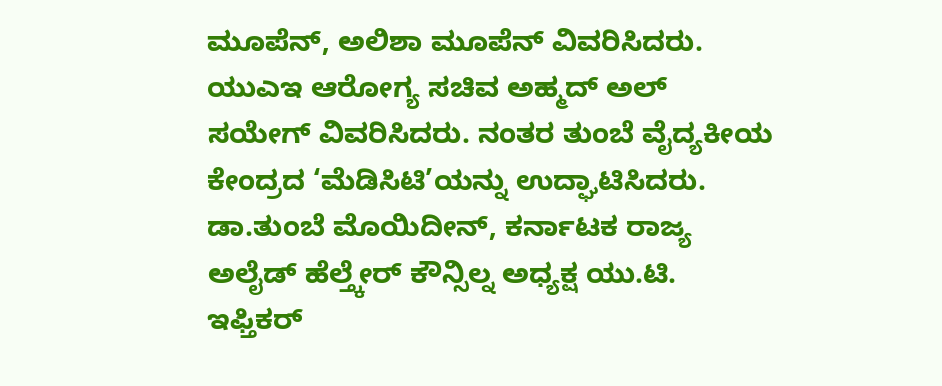ಮೂಪೆನ್, ಅಲಿಶಾ ಮೂಪೆನ್ ವಿವರಿಸಿದರು. ಯುಎಇ ಆರೋಗ್ಯ ಸಚಿವ ಅಹ್ಮದ್ ಅಲ್ ಸಯೇಗ್ ವಿವರಿಸಿದರು. ನಂತರ ತುಂಬೆ ವೈದ್ಯಕೀಯ ಕೇಂದ್ರದ ‘ಮೆಡಿಸಿಟಿ’ಯನ್ನು ಉದ್ಘಾಟಿಸಿದರು. ಡಾ.ತುಂಬೆ ಮೊಯಿದೀನ್, ಕರ್ನಾಟಕ ರಾಜ್ಯ ಅಲೈಡ್ ಹೆಲ್ತ್ಕೇರ್ ಕೌನ್ಸಿಲ್ನ ಅಧ್ಯಕ್ಷ ಯು.ಟಿ. ಇಫ್ತಿಕರ್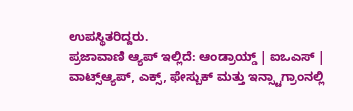ಉಪಸ್ಥಿತರಿದ್ದರು.
ಪ್ರಜಾವಾಣಿ ಆ್ಯಪ್ ಇಲ್ಲಿದೆ: ಆಂಡ್ರಾಯ್ಡ್ | ಐಒಎಸ್ | ವಾಟ್ಸ್ಆ್ಯಪ್, ಎಕ್ಸ್, ಫೇಸ್ಬುಕ್ ಮತ್ತು ಇನ್ಸ್ಟಾಗ್ರಾಂನಲ್ಲಿ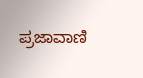ಪ್ರಜಾವಾಣಿ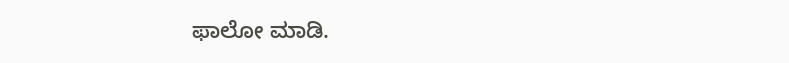ಫಾಲೋ ಮಾಡಿ.